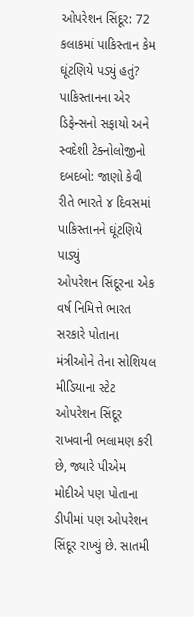ઓપરેશન સિંદૂર: 72 કલાકમાં પાકિસ્તાન કેમ ઘૂંટણિયે પડ્યું હતું?
પાકિસ્તાનના એર ડિફેન્સનો સફાયો અને સ્વદેશી ટેક્નોલોજીનો દબદબો: જાણો કેવી રીતે ભારતે ૪ દિવસમાં પાકિસ્તાનને ઘૂંટણિયે પાડ્યું
ઓપરેશન સિંદૂરના એક વર્ષ નિમિત્તે ભારત સરકારે પોતાના મંત્રીઓને તેના સોશિયલ મીડિયાના સ્ટેટ ઓપરેશન સિંદૂર રાખવાની ભલામણ કરી છે, જ્યારે પીએમ મોદીએ પણ પોતાના ડીપીમાં પણ ઓપરેશન સિંદૂર રાખ્યું છે. સાતમી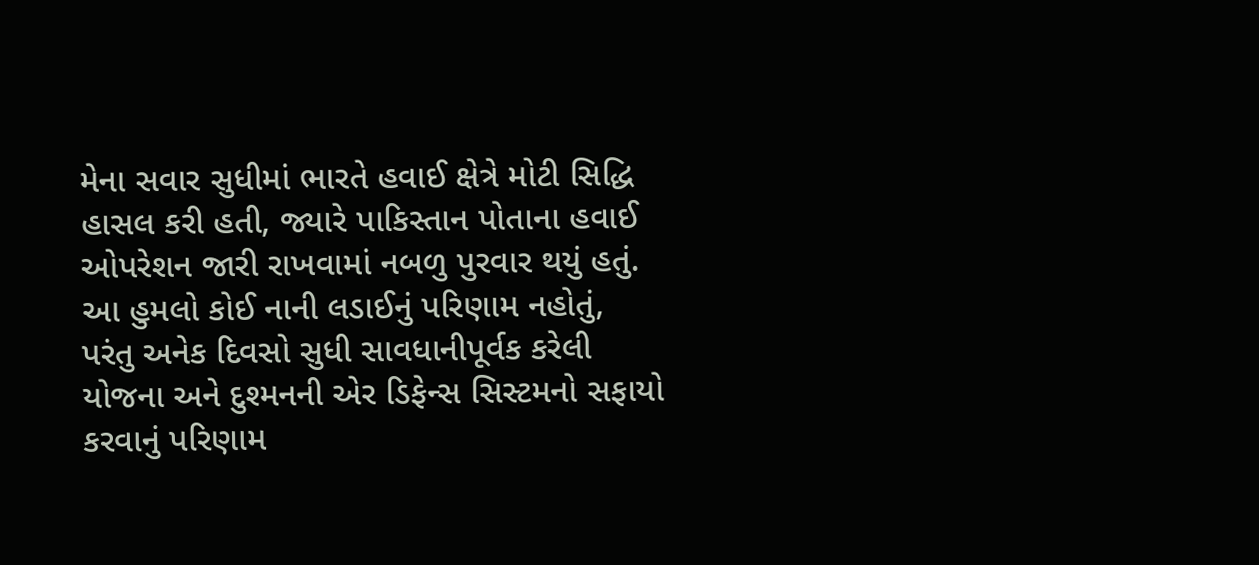મેના સવાર સુધીમાં ભારતે હવાઈ ક્ષેત્રે મોટી સિદ્ધિ હાસલ કરી હતી, જ્યારે પાકિસ્તાન પોતાના હવાઈ ઓપરેશન જારી રાખવામાં નબળુ પુરવાર થયું હતું.
આ હુમલો કોઈ નાની લડાઈનું પરિણામ નહોતું, પરંતુ અનેક દિવસો સુધી સાવધાનીપૂર્વક કરેલી યોજના અને દુશ્મનની એર ડિફેન્સ સિસ્ટમનો સફાયો કરવાનું પરિણામ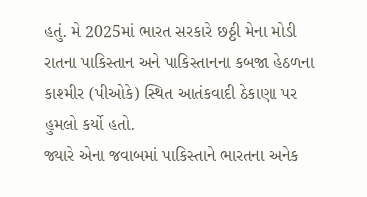હતું. મે 2025માં ભારત સરકારે છઠ્ઠી મેના મોડી રાતના પાકિસ્તાન અને પાકિસ્તાનના કબજા હેઠળના કાશ્મીર (પીઓકે) સ્થિત આતંકવાદી ઠેકાણા પર હુમલો કર્યો હતો.
જ્યારે એના જવાબમાં પાકિસ્તાને ભારતના અનેક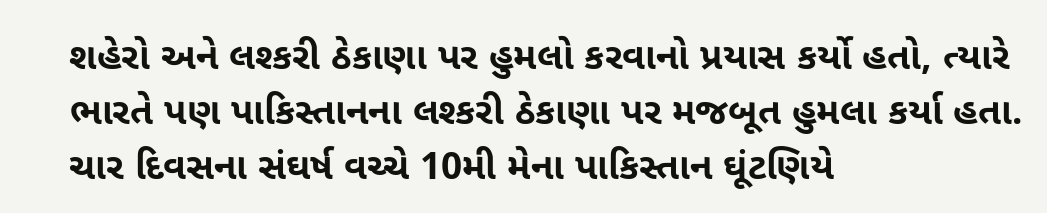શહેરો અને લશ્કરી ઠેકાણા પર હુમલો કરવાનો પ્રયાસ કર્યો હતો, ત્યારે ભારતે પણ પાકિસ્તાનના લશ્કરી ઠેકાણા પર મજબૂત હુમલા કર્યા હતા. ચાર દિવસના સંઘર્ષ વચ્ચે 10મી મેના પાકિસ્તાન ઘૂંટણિયે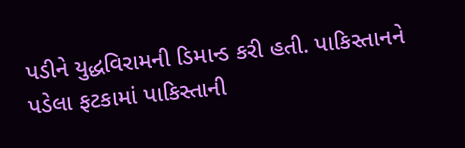પડીને યુદ્ધવિરામની ડિમાન્ડ કરી હતી. પાકિસ્તાનને પડેલા ફટકામાં પાકિસ્તાની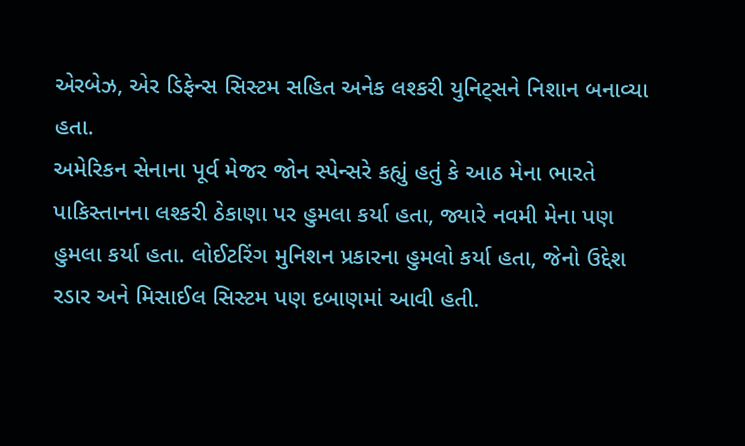એરબેઝ, એર ડિફેન્સ સિસ્ટમ સહિત અનેક લશ્કરી યુનિટ્સને નિશાન બનાવ્યા હતા.
અમેરિકન સેનાના પૂર્વ મેજર જોન સ્પેન્સરે કહ્યું હતું કે આઠ મેના ભારતે પાકિસ્તાનના લશ્કરી ઠેકાણા પર હુમલા કર્યા હતા, જ્યારે નવમી મેના પણ હુમલા કર્યા હતા. લોઈટરિંગ મુનિશન પ્રકારના હુમલો કર્યા હતા, જેનો ઉદ્દેશ રડાર અને મિસાઈલ સિસ્ટમ પણ દબાણમાં આવી હતી.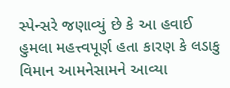સ્પેન્સરે જણાવ્યું છે કે આ હવાઈ હુમલા મહત્ત્વપૂર્ણ હતા કારણ કે લડાકુ વિમાન આમનેસામને આવ્યા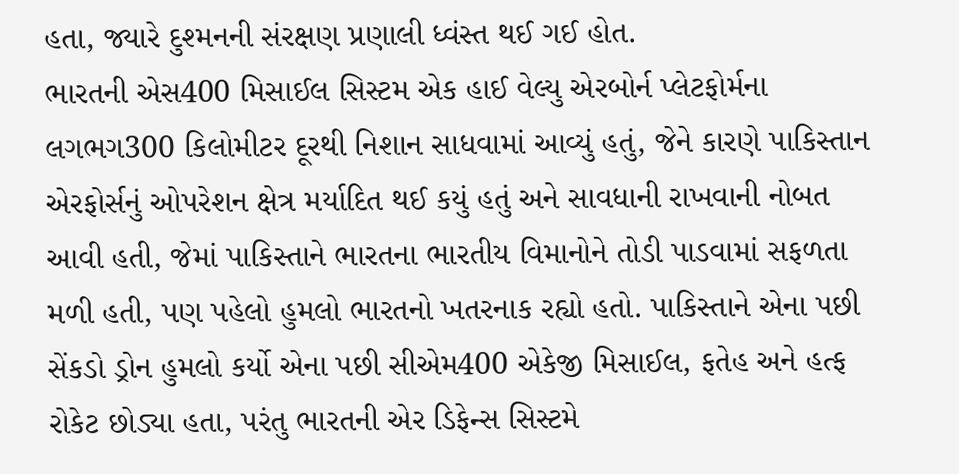હતા, જ્યારે દુશ્મનની સંરક્ષણ પ્રણાલી ધ્વંસ્ત થઈ ગઈ હોત.
ભારતની એસ400 મિસાઈલ સિસ્ટમ એક હાઈ વેલ્યુ એરબોર્ન પ્લેટફોર્મના લગભગ300 કિલોમીટર દૂરથી નિશાન સાધવામાં આવ્યું હતું, જેને કારણે પાકિસ્તાન એરફોર્સનું ઓપરેશન ક્ષેત્ર મર્યાદિત થઈ કયું હતું અને સાવધાની રાખવાની નોબત આવી હતી, જેમાં પાકિસ્તાને ભારતના ભારતીય વિમાનોને તોડી પાડવામાં સફળતા મળી હતી, પણ પહેલો હુમલો ભારતનો ખતરનાક રહ્યો હતો. પાકિસ્તાને એના પછી સેંકડો ડ્રોન હુમલો કર્યો એના પછી સીએમ400 એકેજી મિસાઈલ, ફતેહ અને હત્ફ રોકેટ છોડ્યા હતા, પરંતુ ભારતની એર ડિફેન્સ સિસ્ટમે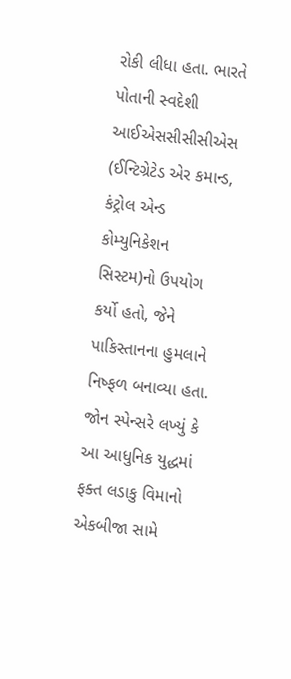રોકી લીધા હતા. ભારતે પોતાની સ્વદેશી આઈએસસીસીસીએસ (ઈન્ટિગ્રેટેડ એર કમાન્ડ, કંટ્રોલ એન્ડ કોમ્યુનિકેશન સિસ્ટમ)નો ઉપયોગ કર્યો હતો, જેને પાકિસ્તાનના હુમલાને નિષ્ફળ બનાવ્યા હતા.
જોન સ્પેન્સરે લખ્યું કે આ આધુનિક યુદ્ધમાં ફક્ત લડાકુ વિમાનો એકબીજા સામે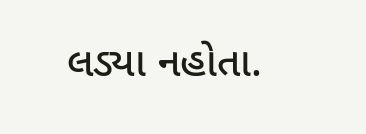લડ્યા નહોતા.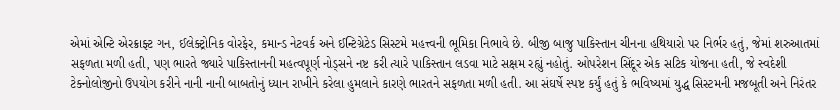એમાં એન્ટિ એરક્રાફ્ટ ગન, ઈલેક્ટ્રોનિક વોરફેર, કમાન્ડ નેટવર્ક અને ઈન્ટિગ્રેટેડ સિસ્ટમે મહત્ત્વની ભૂમિકા નિભાવે છે. બીજી બાજુ પાકિસ્તાન ચીનના હથિયારો પર નિર્ભર હતું, જેમાં શરુઆતમાં સફળતા મળી હતી, પણ ભારતે જ્યારે પાકિસ્તાનની મહત્વપૂર્ણ નોડ્સને નષ્ટ કરી ત્યારે પાકિસ્તાન લડવા માટે સક્ષમ રહ્યું નહોતું. ઓપરેશન સિંદૂર એક સટિક યોજના હતી, જે સ્વદેશી ટેક્નોલોજીનો ઉપયોગ કરીને નાની નાની બાબતોનું ધ્યાન રાખીને કરેલા હુમલાને કારણે ભારતને સફળતા મળી હતી. આ સંઘર્ષે સ્પષ્ટ કર્યું હતું કે ભવિષ્યમાં યુદ્ધ સિસ્ટમની મજબૂતી અને નિરંતર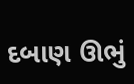દબાણ ઊભું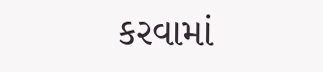કરવામાં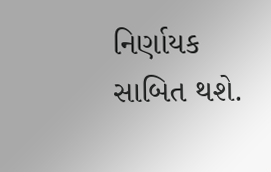નિર્ણાયક સાબિત થશે.